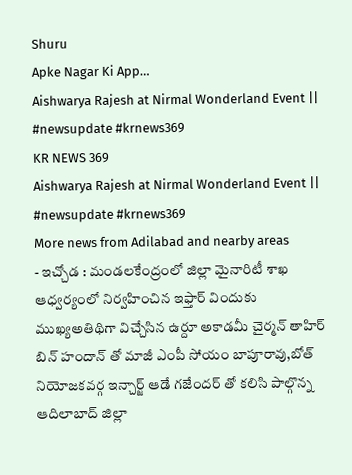Shuru
Apke Nagar Ki App…
Aishwarya Rajesh at Nirmal Wonderland Event || #newsupdate #krnews369
KR NEWS 369
Aishwarya Rajesh at Nirmal Wonderland Event || #newsupdate #krnews369
More news from Adilabad and nearby areas
- ఇచ్చోడ : మండలకేంద్రంలో జిల్లా మైనారిటీ శాఖ ఆధ్వర్యంలో నిర్వహించిన ఇఫ్తార్ విందుకు ముఖ్యఅతిథిగా విచ్చేసిన ఉర్దూ అకాడమీ చైర్మన్ తాహిర్ బిన్ హందాన్ తో మాజీ ఎంపీ సోయం బాపూరావు,బోత్ నియోజకవర్గ ఇన్చార్జ్ ఆడే గజేందర్ తో కలిసి పాల్గొన్న ఆదిలాబాద్ జిల్లా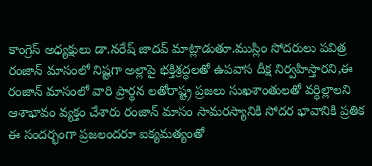కాంగ్రెస్ అధ్యక్షులు డా.నరేష్ జాదవ్ మాట్లాడుతూ.ముస్లిం సోదరులు పవిత్ర రంజాన్ మాసంలో నిష్టగా అల్లాపై భక్తిశ్రద్ధలతో ఉపవాస దీక్ష నిర్వహిస్తారని,ఈ రంజాన్ మాసంలో వారి ప్రార్థన లతోరాష్ట్ర ప్రజలు సుఖశాంతులతో వర్ధిల్లాలని ఆశాభావం వ్యక్తం చేశారు రంజాన్ మాసం సామరస్యానికి సోదర భావానికి ప్రతిక ఈ సందర్భంగా ప్రజలందరూ ఐక్యమత్యంతో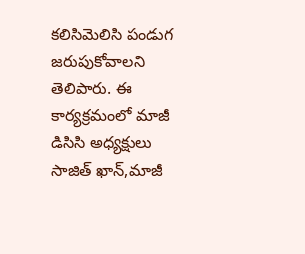కలిసిమెలిసి పండుగ జరుపుకోవాలని తెలిపారు. ఈ కార్యక్రమంలో మాజీ డిసిసి అధ్యక్షులు సాజిత్ ఖాన్,మాజీ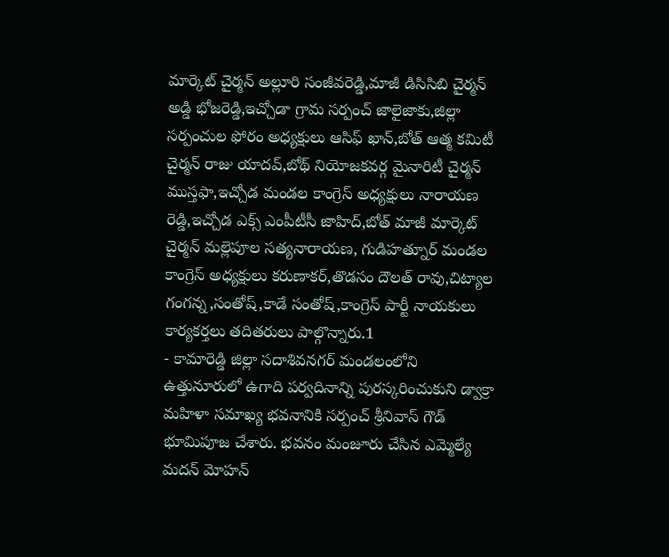మార్కెట్ చైర్మన్ అల్లూరి సంజీవరెడ్డి,మాజీ డిసిసిబి చైర్మన్ అడ్డి భోజరెడ్డి,ఇచ్చోడా గ్రామ సర్పంచ్ జాలైజాకు,జిల్లా సర్పంచుల ఫోరం అధ్యక్షులు ఆసిఫ్ ఖాన్,బోత్ ఆత్మ కమిటీ చైర్మన్ రాజు యాదవ్,బోథ్ నియోజకవర్గ మైనారిటీ చైర్మన్ ముస్తఫా,ఇచ్చోడ మండల కాంగ్రెస్ అధ్యక్షులు నారాయణ రెడ్డి,ఇచ్చోడ ఎక్స్ ఎంపీటీసీ జాహిద్,బోత్ మాజీ మార్కెట్ చైర్మన్ మల్లెపూల సత్యనారాయణ, గుడిహత్నూర్ మండల కాంగ్రెస్ అధ్యక్షులు కరుణాకర్,తొడసం దౌలత్ రావు,చిట్యాల గంగన్న,సంతోష్,కాడే సంతోష్,కాంగ్రెస్ పార్టీ నాయకులు కార్యకర్తలు తదితరులు పాల్గొన్నారు.1
- కామారెడ్డి జిల్లా సదాశివనగర్ మండలంలోని ఉత్తునూరులో ఉగాది పర్వదినాన్ని పురస్కరించుకుని డ్వాక్రా మహిళా సమాఖ్య భవనానికి సర్పంచ్ శ్రీనివాస్ గౌడ్ భూమిపూజ చేశారు. భవనం మంజూరు చేసిన ఎమ్మెల్యే మదన్ మోహన్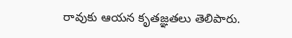రావుకు ఆయన కృతజ్ఞతలు తెలిపారు.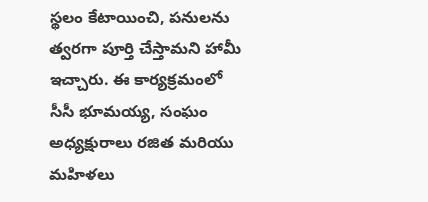స్థలం కేటాయించి, పనులను త్వరగా పూర్తి చేస్తామని హామీ ఇచ్చారు. ఈ కార్యక్రమంలో సీసీ భూమయ్య, సంఘం అధ్యక్షురాలు రజిత మరియు మహిళలు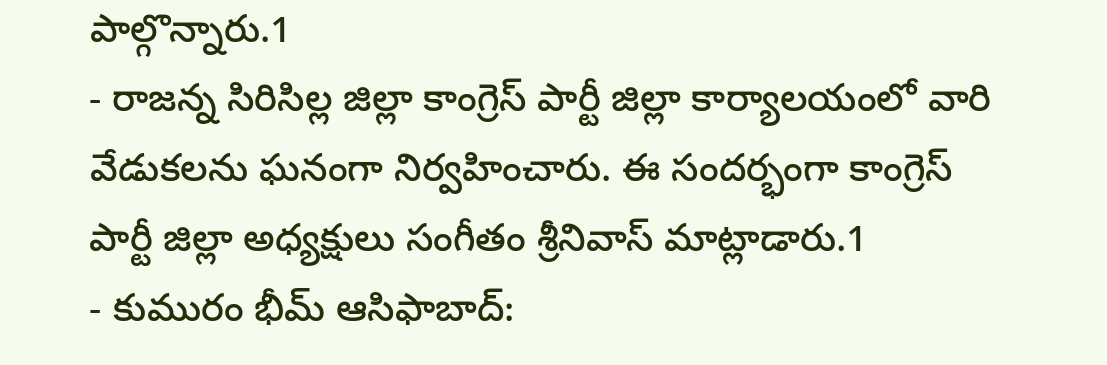పాల్గొన్నారు.1
- రాజన్న సిరిసిల్ల జిల్లా కాంగ్రెస్ పార్టీ జిల్లా కార్యాలయంలో వారి వేడుకలను ఘనంగా నిర్వహించారు. ఈ సందర్భంగా కాంగ్రెస్ పార్టీ జిల్లా అధ్యక్షులు సంగీతం శ్రీనివాస్ మాట్లాడారు.1
- కుమురం భీమ్ ఆసిఫాబాద్: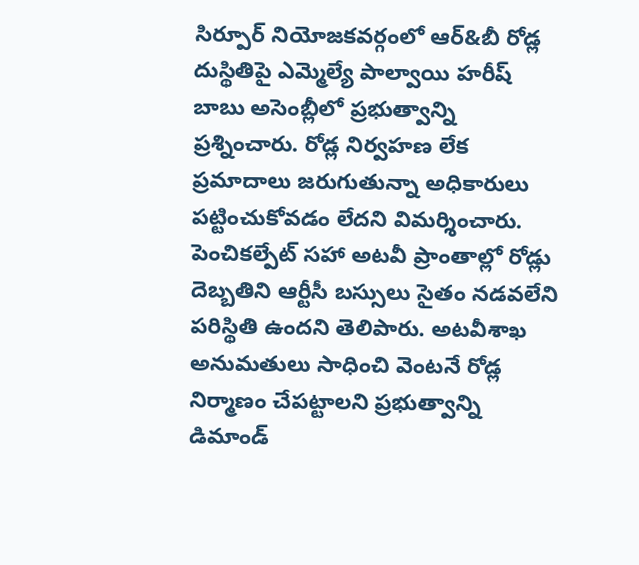సిర్పూర్ నియోజకవర్గంలో ఆర్&బీ రోడ్ల దుస్థితిపై ఎమ్మెల్యే పాల్వాయి హరీష్ బాబు అసెంబ్లీలో ప్రభుత్వాన్ని ప్రశ్నించారు. రోడ్ల నిర్వహణ లేక ప్రమాదాలు జరుగుతున్నా అధికారులు పట్టించుకోవడం లేదని విమర్శించారు. పెంచికల్పేట్ సహా అటవీ ప్రాంతాల్లో రోడ్లు దెబ్బతిని ఆర్టీసీ బస్సులు సైతం నడవలేని పరిస్థితి ఉందని తెలిపారు. అటవీశాఖ అనుమతులు సాధించి వెంటనే రోడ్ల నిర్మాణం చేపట్టాలని ప్రభుత్వాన్ని డిమాండ్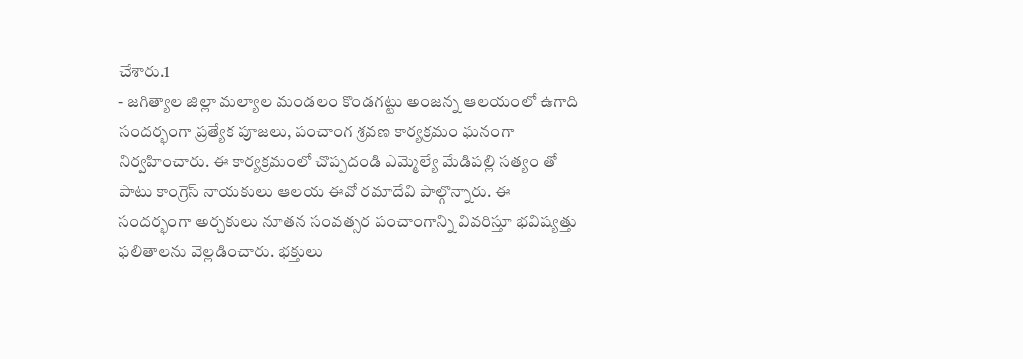చేశారు.1
- జగిత్యాల జిల్లా మల్యాల మండలం కొండగట్టు అంజన్న ఆలయంలో ఉగాది సందర్భంగా ప్రత్యేక పూజలు, పంచాంగ శ్రవణ కార్యక్రమం ఘనంగా నిర్వహించారు. ఈ కార్యక్రమంలో చొప్పదండి ఎమ్మెల్యే మేడిపల్లి సత్యం తో పాటు కాంగ్రెస్ నాయకులు ఆలయ ఈవో రమాదేవి పాల్గొన్నారు. ఈ సందర్భంగా అర్చకులు నూతన సంవత్సర పంచాంగాన్ని వివరిస్తూ భవిష్యత్తు ఫలితాలను వెల్లడించారు. భక్తులు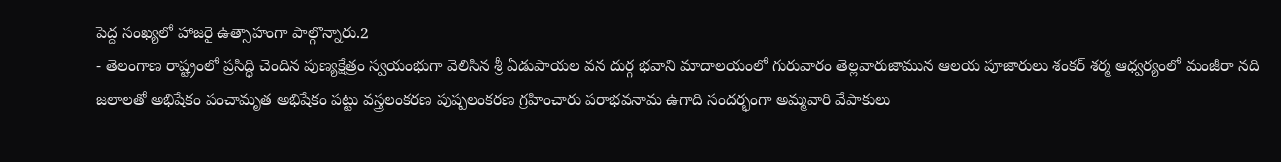పెద్ద సంఖ్యలో హాజరై ఉత్సాహంగా పాల్గొన్నారు.2
- తెలంగాణ రాష్ట్రంలో ప్రసిద్ధి చెందిన పుణ్యక్షేత్రం స్వయంభుగా వెలిసిన శ్రీ ఏడుపాయల వన దుర్గ భవాని మాదాలయంలో గురువారం తెల్లవారుజామున ఆలయ పూజారులు శంకర్ శర్మ ఆధ్వర్యంలో మంజీరా నది జలాలతో అభిషేకం పంచామృత అభిషేకం పట్టు వస్త్రలంకరణ పుష్పలంకరణ గ్రహించారు పరాభవనామ ఉగాది సందర్భంగా అమ్మవారి వేపాకులు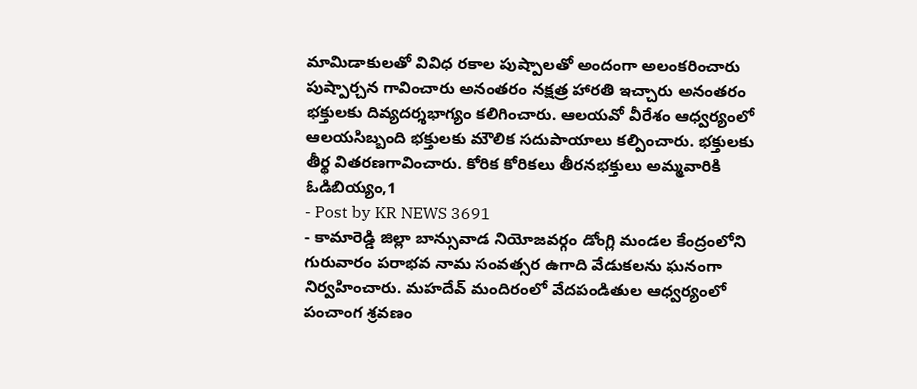మామిడాకులతో వివిధ రకాల పుష్పాలతో అందంగా అలంకరించారు పుష్పార్చన గావించారు అనంతరం నక్షత్ర హారతి ఇచ్చారు అనంతరం భక్తులకు దివ్యదర్శభాగ్యం కలిగించారు. ఆలయవో వీరేశం ఆధ్వర్యంలో ఆలయసిబ్బంది భక్తులకు మౌలిక సదుపాయాలు కల్పించారు. భక్తులకు తీర్థ వితరణగావించారు. కోరిక కోరికలు తీరనభక్తులు అమ్మవారికి ఓడిబియ్యం,1
- Post by KR NEWS 3691
- కామారెడ్డి జిల్లా బాన్సువాడ నియోజవర్గం డోంగ్లి మండల కేంద్రంలోని గురువారం పరాభవ నామ సంవత్సర ఉగాది వేడుకలను ఘనంగా నిర్వహించారు. మహదేవ్ మందిరంలో వేదపండితుల ఆధ్వర్యంలో పంచాంగ శ్రవణం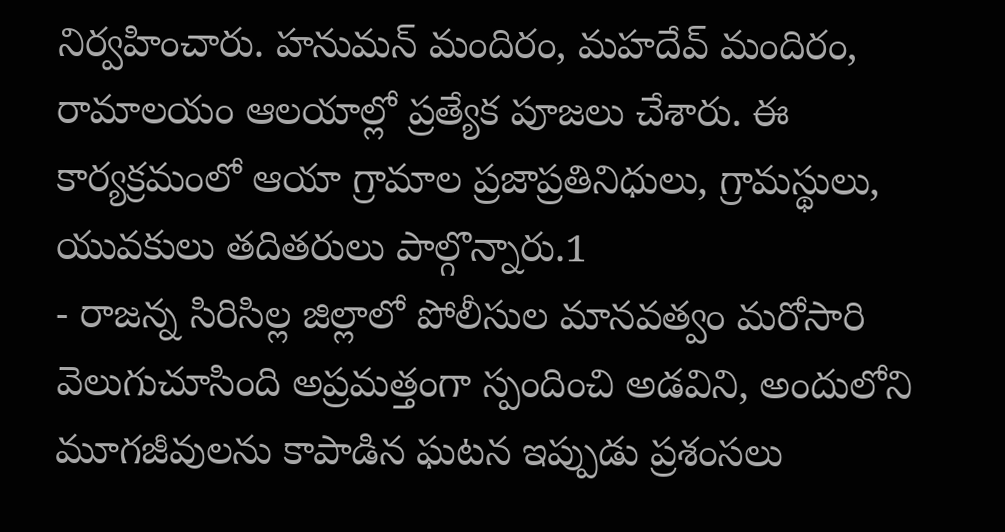నిర్వహించారు. హనుమన్ మందిరం, మహదేవ్ మందిరం, రామాలయం ఆలయాల్లో ప్రత్యేక పూజలు చేశారు. ఈ కార్యక్రమంలో ఆయా గ్రామాల ప్రజాప్రతినిధులు, గ్రామస్థులు, యువకులు తదితరులు పాల్గొన్నారు.1
- రాజన్న సిరిసిల్ల జిల్లాలో పోలీసుల మానవత్వం మరోసారి వెలుగుచూసింది అప్రమత్తంగా స్పందించి అడవిని, అందులోని మూగజీవులను కాపాడిన ఘటన ఇప్పుడు ప్రశంసలు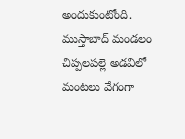అందుకుంటోంది. ముస్తాబాద్ మండలం చిప్పలపల్లె అడవిలో మంటలు వేగంగా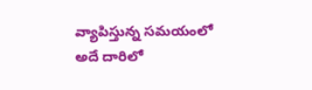వ్యాపిస్తున్న సమయంలో అదే దారిలో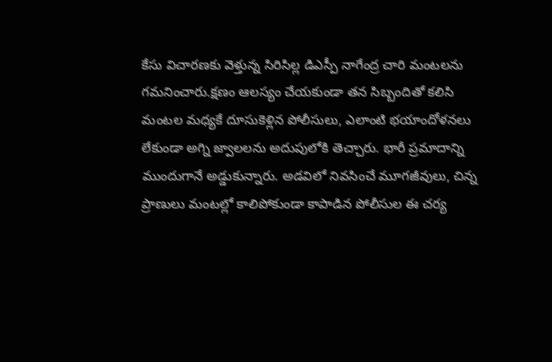కేసు విచారణకు వెళ్తున్న సిరిసిల్ల డిఎస్పీ నాగేంద్ర చారి మంటలను గమనించారు.క్షణం ఆలస్యం చేయకుండా తన సిబ్బందితో కలిసి మంటల మధ్యకే దూసుకెళ్లిన పోలీసులు, ఎలాంటి భయాందోళనలు లేకుండా అగ్ని జ్వాలలను అదుపులోకి తెచ్చారు. భారీ ప్రమాదాన్ని ముందుగానే అడ్డుకున్నారు. అడవిలో నివసించే మూగజీవులు, చిన్న ప్రాణులు మంటల్లో కాలిపోకుండా కాపాడిన పోలీసుల ఈ చర్య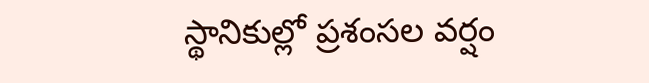స్థానికుల్లో ప్రశంసల వర్షం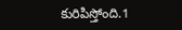కురిపిస్తోంది.1